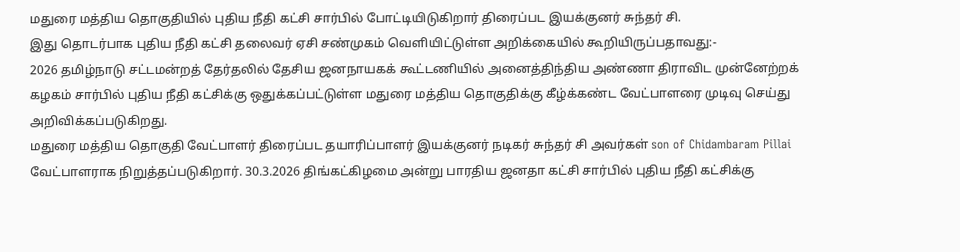மதுரை மத்திய தொகுதியில் புதிய நீதி கட்சி சார்பில் போட்டியிடுகிறார் திரைப்பட இயக்குனர் சுந்தர் சி.
இது தொடர்பாக புதிய நீதி கட்சி தலைவர் ஏசி சண்முகம் வெளியிட்டுள்ள அறிக்கையில் கூறியிருப்பதாவது:-
2026 தமிழ்நாடு சட்டமன்றத் தேர்தலில் தேசிய ஜனநாயகக் கூட்டணியில் அனைத்திந்திய அண்ணா திராவிட முன்னேற்றக் கழகம் சார்பில் புதிய நீதி கட்சிக்கு ஒதுக்கப்பட்டுள்ள மதுரை மத்திய தொகுதிக்கு கீழ்க்கண்ட வேட்பாளரை முடிவு செய்து அறிவிக்கப்படுகிறது.
மதுரை மத்திய தொகுதி வேட்பாளர் திரைப்பட தயாரிப்பாளர் இயக்குனர் நடிகர் சுந்தர் சி அவர்கள் son of Chidambaram Pillai வேட்பாளராக நிறுத்தப்படுகிறார். 30.3.2026 திங்கட்கிழமை அன்று பாரதிய ஜனதா கட்சி சார்பில் புதிய நீதி கட்சிக்கு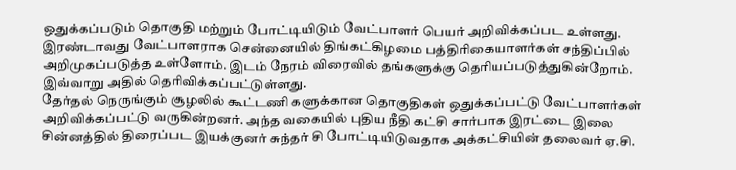ஒதுக்கப்படும் தொகுதி மற்றும் போட்டியிடும் வேட்பாளர் பெயர் அறிவிக்கப்பட உள்ளது. இரண்டாவது வேட்பாளராக சென்னையில் திங்கட்கிழமை பத்திரிகையாளர்கள் சந்திப்பில் அறிமுகப்படுத்த உள்ளோம். இடம் நேரம் விரைவில் தங்களுக்கு தெரியப்படுத்துகின்றோம்.
இவ்வாறு அதில் தெரிவிக்கப்பட்டுள்ளது.
தேர்தல் நெருங்கும் சூழலில் கூட்டணி களுக்கான தொகுதிகள் ஒதுக்கப்பட்டு வேட்பாளர்கள் அறிவிக்கப்பட்டு வருகின்றனர். அந்த வகையில் புதிய நீதி கட்சி சார்பாக இரட்டை இலை சின்னத்தில் திரைப்பட இயக்குனர் சுந்தர் சி போட்டியிடுவதாக அக்கட்சியின் தலைவர் ஏ.சி.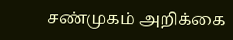சண்முகம் அறிக்கை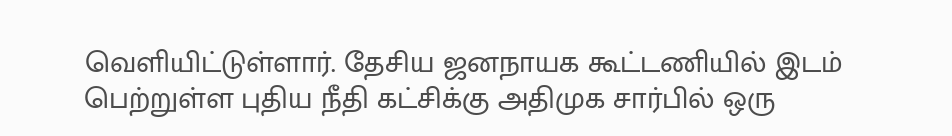வெளியிட்டுள்ளார். தேசிய ஜனநாயக கூட்டணியில் இடம் பெற்றுள்ள புதிய நீதி கட்சிக்கு அதிமுக சார்பில் ஒரு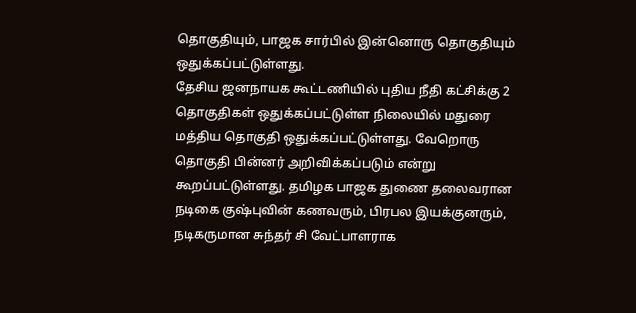தொகுதியும், பாஜக சார்பில் இன்னொரு தொகுதியும் ஒதுக்கப்பட்டுள்ளது.
தேசிய ஜனநாயக கூட்டணியில் புதிய நீதி கட்சிக்கு 2 தொகுதிகள் ஒதுக்கப்பட்டுள்ள நிலையில் மதுரை மத்திய தொகுதி ஒதுக்கப்பட்டுள்ளது. வேறொரு தொகுதி பின்னர் அறிவிக்கப்படும் என்று கூறப்பட்டுள்ளது. தமிழக பாஜக துணை தலைவரான நடிகை குஷ்புவின் கணவரும், பிரபல இயக்குனரும், நடிகருமான சுந்தர் சி வேட்பாளராக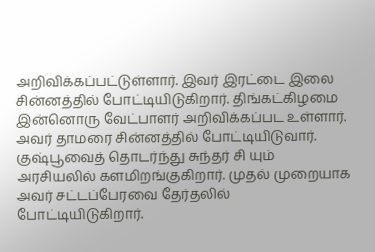அறிவிக்கப்பட்டுள்ளார். இவர் இரட்டை இலை சின்னத்தில் போட்டியிடுகிறார். திங்கட்கிழமை இன்னொரு வேட்பாளர் அறிவிக்கப்பட உள்ளார். அவர் தாமரை சின்னத்தில் போட்டியிடுவார். குஷ்பூவைத் தொடர்ந்து சுந்தர் சி யும் அரசியலில் களமிறங்குகிறார். முதல் முறையாக அவர் சட்டப்பேரவை தேர்தலில் போட்டியிடுகிறார்.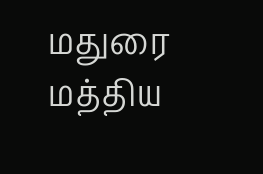மதுரை மத்திய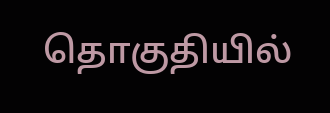தொகுதியில்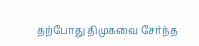தற்போது திமுகவை சேர்ந்த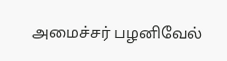அமைச்சர் பழனிவேல்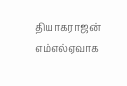தியாகராஜன் எம்எல்ஏவாக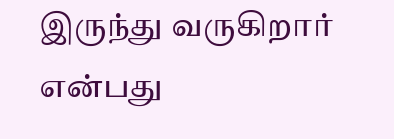இருந்து வருகிறார் என்பது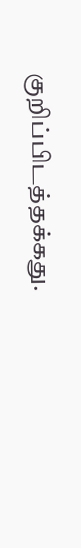குறிப்பிடத்தக்கது.